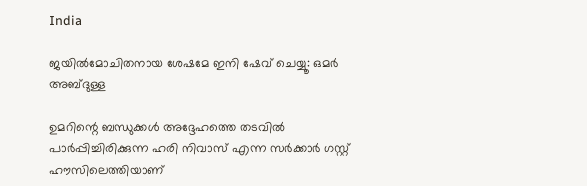India

ജയില്‍മോചിതനായ ശേഷമേ ഇനി ഷേവ് ചെയ്യൂ: ഒമര്‍ അബ്ദുള്ള

ഉമറിന്റെ ബന്ധുക്കള്‍ അദ്ദേഹത്തെ തടവില്‍ പാര്‍പ്പിച്ചിരിക്കുന്ന ഹരി നിവാസ് എന്ന സര്‍ക്കാര്‍ ഗസ്റ്റ് ഹൗസിലെത്തിയാണ്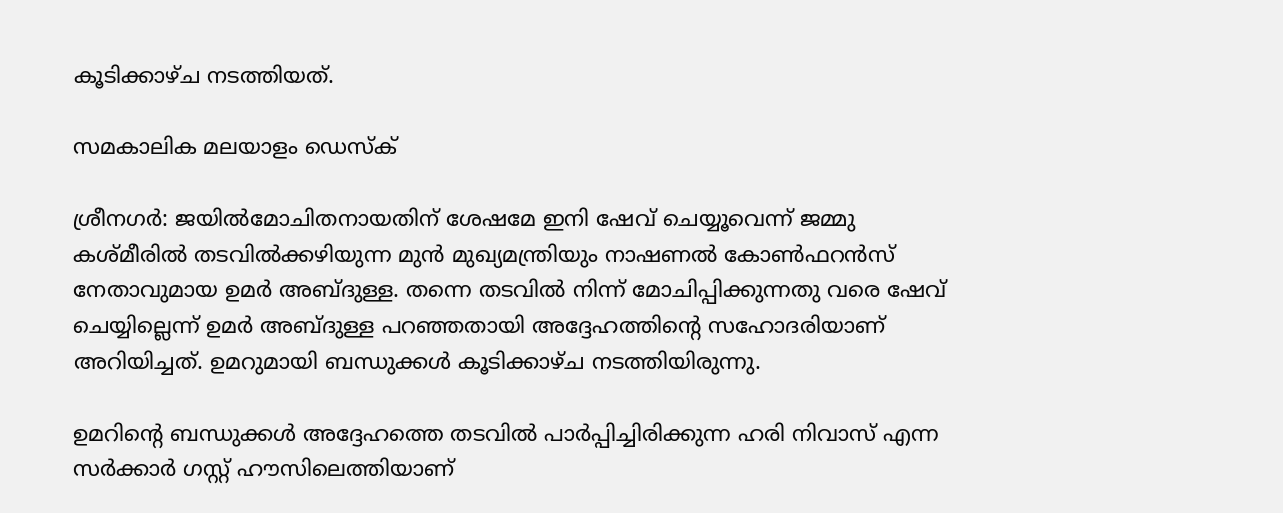കൂടിക്കാഴ്ച നടത്തിയത്.

സമകാലിക മലയാളം ഡെസ്ക്

ശ്രീനഗര്‍: ജയില്‍മോചിതനായതിന് ശേഷമേ ഇനി ഷേവ് ചെയ്യൂവെന്ന് ജമ്മു കശ്മീരില്‍ തടവില്‍ക്കഴിയുന്ന മുന്‍ മുഖ്യമന്ത്രിയും നാഷണല്‍ കോണ്‍ഫറന്‍സ് നേതാവുമായ ഉമര്‍ അബ്ദുള്ള. തന്നെ തടവില്‍ നിന്ന് മോചിപ്പിക്കുന്നതു വരെ ഷേവ് ചെയ്യില്ലെന്ന് ഉമര്‍ അബ്ദുള്ള പറഞ്ഞതായി അദ്ദേഹത്തിന്റെ സഹോദരിയാണ് അറിയിച്ചത്. ഉമറുമായി ബന്ധുക്കള്‍ കൂടിക്കാഴ്ച നടത്തിയിരുന്നു.

ഉമറിന്റെ ബന്ധുക്കള്‍ അദ്ദേഹത്തെ തടവില്‍ പാര്‍പ്പിച്ചിരിക്കുന്ന ഹരി നിവാസ് എന്ന സര്‍ക്കാര്‍ ഗസ്റ്റ് ഹൗസിലെത്തിയാണ്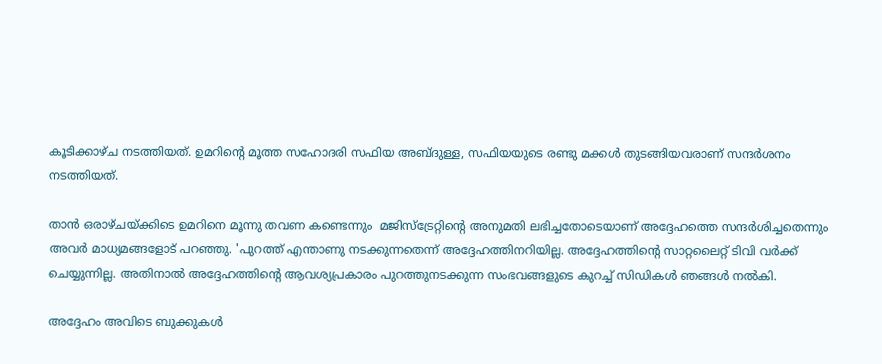കൂടിക്കാഴ്ച നടത്തിയത്. ഉമറിന്റെ മൂത്ത സഹോദരി സഫിയ അബ്ദുള്ള, സഫിയയുടെ രണ്ടു മക്കള്‍ തുടങ്ങിയവരാണ് സന്ദര്‍ശനം നടത്തിയത്.

താന്‍ ഒരാഴ്ചയ്ക്കിടെ ഉമറിനെ മൂന്നു തവണ കണ്ടെന്നും  മജിസ്‌ട്രേറ്റിന്റെ അനുമതി ലഭിച്ചതോടെയാണ് അദ്ദേഹത്തെ സന്ദര്‍ശിച്ചതെന്നും അവര്‍ മാധ്യമങ്ങളോട് പറഞ്ഞു. 'പുറത്ത് എന്താണു നടക്കുന്നതെന്ന് അദ്ദേഹത്തിനറിയില്ല. അദ്ദേഹത്തിന്റെ സാറ്റലൈറ്റ് ടിവി വര്‍ക്ക് ചെയ്യുന്നില്ല. അതിനാല്‍ അദ്ദേഹത്തിന്റെ ആവശ്യപ്രകാരം പുറത്തുനടക്കുന്ന സംഭവങ്ങളുടെ കുറച്ച് സിഡികള്‍ ഞങ്ങള്‍ നല്‍കി.

അദ്ദേഹം അവിടെ ബുക്കുകള്‍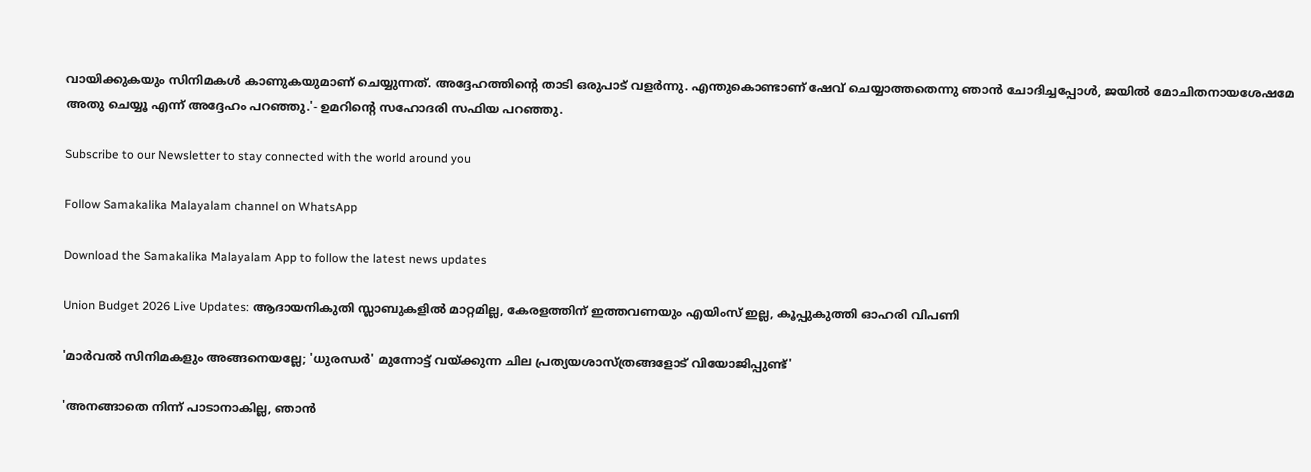വായിക്കുകയും സിനിമകള്‍ കാണുകയുമാണ് ചെയ്യുന്നത്. അദ്ദേഹത്തിന്റെ താടി ഒരുപാട് വളര്‍ന്നു. എന്തുകൊണ്ടാണ് ഷേവ് ചെയ്യാത്തതെന്നു ഞാന്‍ ചോദിച്ചപ്പോള്‍, ജയില്‍ മോചിതനായശേഷമേ അതു ചെയ്യൂ എന്ന് അദ്ദേഹം പറഞ്ഞു.'- ഉമറിന്റെ സഹോദരി സഫിയ പറഞ്ഞു.

Subscribe to our Newsletter to stay connected with the world around you

Follow Samakalika Malayalam channel on WhatsApp

Download the Samakalika Malayalam App to follow the latest news updates

Union Budget 2026 Live Updates: ആദായനികുതി സ്ലാബുകളില്‍ മാറ്റമില്ല, കേരളത്തിന് ഇത്തവണയും എയിംസ് ഇല്ല, കൂപ്പുകുത്തി ഓഹരി വിപണി

'മാർവൽ സിനിമകളും അങ്ങനെയല്ലേ; 'ധുരന്ധർ' മുന്നോട്ട് വയ്ക്കുന്ന ചില പ്രത്യയശാസ്ത്രങ്ങളോട് വിയോജിപ്പുണ്ട്'

'അനങ്ങാതെ നിന്ന് പാടാനാകില്ല, ഞാന്‍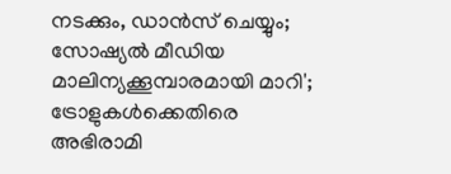നടക്കും, ഡാന്‍സ് ചെയ്യും; സോഷ്യല്‍ മീഡിയ മാലിന്യക്കൂമ്പാരമായി മാറി'; ട്രോളുകള്‍ക്കെതിരെ അഭിരാമി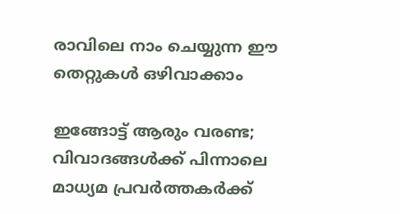രാവിലെ നാം ചെയ്യുന്ന ഈ തെറ്റുകൾ ഒഴിവാക്കാം

ഇങ്ങോട്ട് ആരും വരണ്ട; വിവാദങ്ങൾക്ക് പിന്നാലെ മാധ്യമ പ്രവർത്തകർക്ക്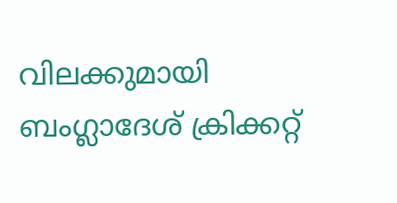വിലക്കുമായി ബംഗ്ലാദേശ് ക്രിക്കറ്റ്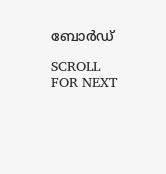ബോർഡ്

SCROLL FOR NEXT